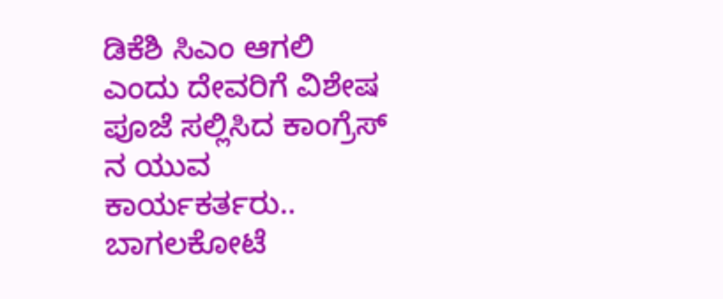ಡಿಕೆಶಿ ಸಿಎಂ ಆಗಲಿ ಎಂದು ದೇವರಿಗೆ ವಿಶೇಷ ಪೂಜೆ ಸಲ್ಲಿಸಿದ ಕಾಂಗ್ರೆಸ್ ನ ಯುವ ಕಾರ್ಯಕರ್ತರು..
ಬಾಗಲಕೋಟೆ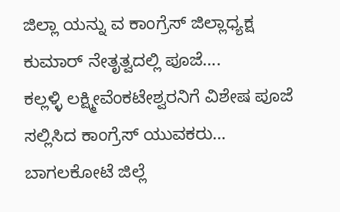ಜಿಲ್ಲಾ ಯನ್ನು ವ ಕಾಂಗ್ರೆಸ್ ಜಿಲ್ಲಾಧ್ಯಕ್ಷ ಕುಮಾರ್ ನೇತೃತ್ವದಲ್ಲಿ ಪೂಜೆ….
ಕಲ್ಲಳ್ಳಿ ಲಕ್ಷ್ಮೀವೆಂಕಟೇಶ್ವರನಿಗೆ ವಿಶೇಷ ಪೂಜೆ ಸಲ್ಲಿಸಿದ ಕಾಂಗ್ರೆಸ್ ಯುವಕರು…
ಬಾಗಲಕೋಟೆ ಜಿಲ್ಲೆ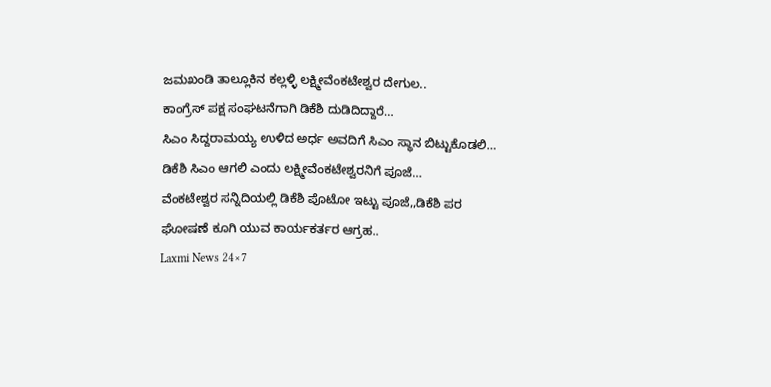ಜಮಖಂಡಿ ತಾಲ್ಲೂಕಿನ ಕಲ್ಲಳ್ಳಿ ಲಕ್ಷ್ಮೀವೆಂಕಟೇಶ್ವರ ದೇಗುಲ..
ಕಾಂಗ್ರೆಸ್ ಪಕ್ಷ ಸಂಘಟನೆಗಾಗಿ ಡಿಕೆಶಿ ದುಡಿದಿದ್ದಾರೆ…
ಸಿಎಂ ಸಿದ್ದರಾಮಯ್ಯ ಉಳಿದ ಅರ್ಧ ಅವದಿಗೆ ಸಿಎಂ ಸ್ಥಾನ ಬಿಟ್ಟುಕೊಡಲಿ…
ಡಿಕೆಶಿ ಸಿಎಂ ಆಗಲಿ ಎಂದು ಲಕ್ಷ್ಮೀವೆಂಕಟೇಶ್ವರನಿಗೆ ಪೂಜೆ…
ವೆಂಕಟೇಶ್ವರ ಸನ್ನಿದಿಯಲ್ಲಿ ಡಿಕೆಶಿ ಪೊಟೋ ಇಟ್ಟು ಪೂಜೆ,,ಡಿಕೆಶಿ ಪರ ಘೋಷಣೆ ಕೂಗಿ ಯುವ ಕಾರ್ಯಕರ್ತರ ಆಗ್ರಹ..
Laxmi News 24×7